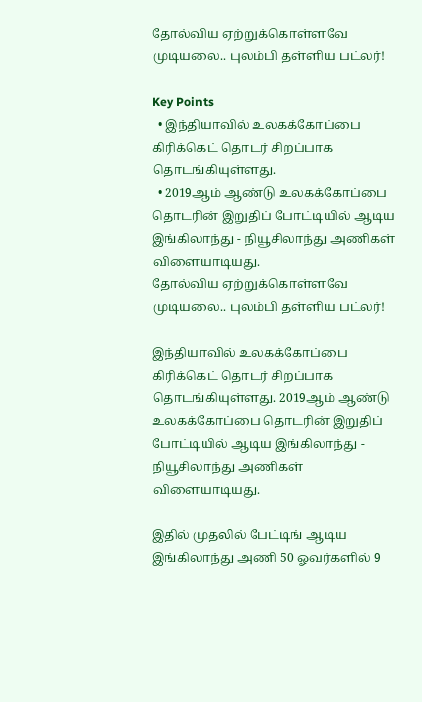தோல்விய ஏற்றுக்கொள்ளவே முடியலை.. புலம்பி தள்ளிய பட்லர்!

Key Points
  • இந்தியாவில் உலகக்கோப்பை கிரிக்கெட் தொடர் சிறப்பாக தொடங்கியுள்ளது.
  • 2019ஆம் ஆண்டு உலகக்கோப்பை தொடரின் இறுதிப் போட்டியில் ஆடிய இங்கிலாந்து - நியூசிலாந்து அணிகள் விளையாடியது.
தோல்விய ஏற்றுக்கொள்ளவே முடியலை.. புலம்பி தள்ளிய பட்லர்!

இந்தியாவில் உலகக்கோப்பை கிரிக்கெட் தொடர் சிறப்பாக தொடங்கியுள்ளது. 2019ஆம் ஆண்டு உலகக்கோப்பை தொடரின் இறுதிப் போட்டியில் ஆடிய இங்கிலாந்து - நியூசிலாந்து அணிகள் விளையாடியது.

இதில் முதலில் பேட்டிங் ஆடிய இங்கிலாந்து அணி 50 ஓவர்களில் 9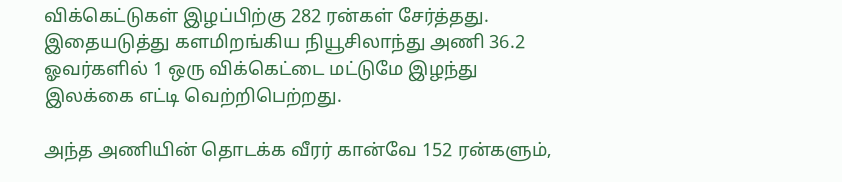விக்கெட்டுகள் இழப்பிற்கு 282 ரன்கள் சேர்த்தது. இதையடுத்து களமிறங்கிய நியூசிலாந்து அணி 36.2 ஓவர்களில் 1 ஒரு விக்கெட்டை மட்டுமே இழந்து இலக்கை எட்டி வெற்றிபெற்றது.

அந்த அணியின் தொடக்க வீரர் கான்வே 152 ரன்களும்,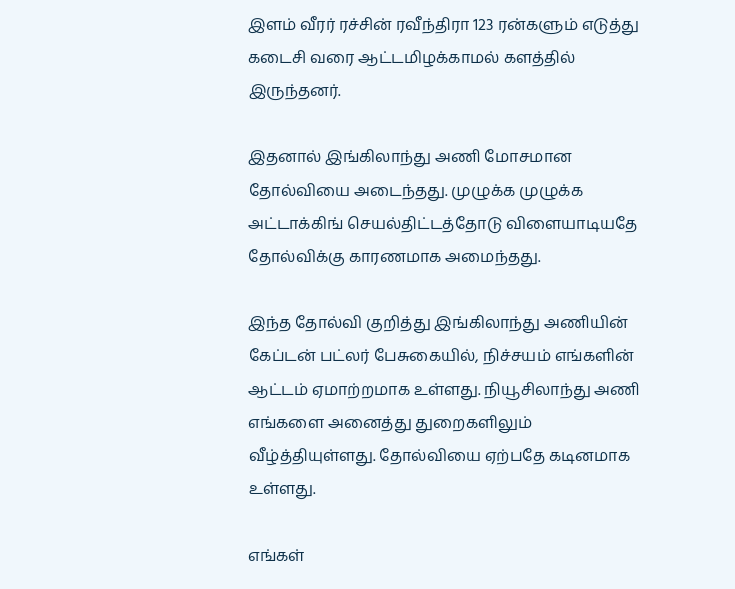இளம் வீரர் ரச்சின் ரவீந்திரா 123 ரன்களும் எடுத்து கடைசி வரை ஆட்டமிழக்காமல் களத்தில் இருந்தனர்.

இதனால் இங்கிலாந்து அணி மோசமான தோல்வியை அடைந்தது. முழுக்க முழுக்க அட்டாக்கிங் செயல்திட்டத்தோடு விளையாடியதே தோல்விக்கு காரணமாக அமைந்தது.

இந்த தோல்வி குறித்து இங்கிலாந்து அணியின் கேப்டன் பட்லர் பேசுகையில், நிச்சயம் எங்களின் ஆட்டம் ஏமாற்றமாக உள்ளது. நியூசிலாந்து அணி எங்களை அனைத்து துறைகளிலும் வீழ்த்தியுள்ளது. தோல்வியை ஏற்பதே கடினமாக உள்ளது.

எங்கள்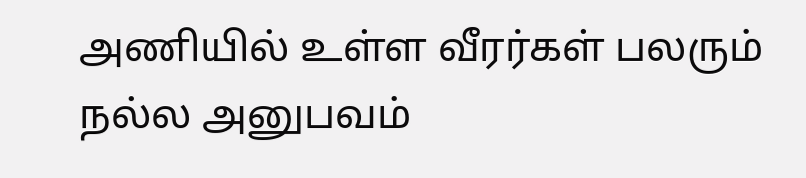அணியில் உள்ள வீரர்கள் பலரும் நல்ல அனுபவம்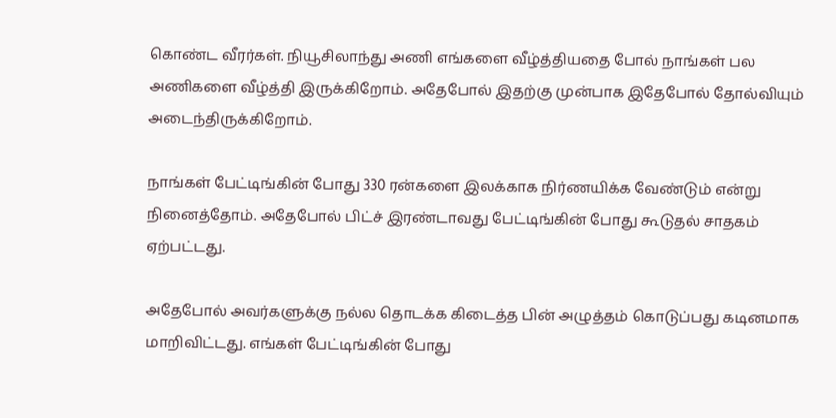கொண்ட வீரர்கள். நியூசிலாந்து அணி எங்களை வீழ்த்தியதை போல் நாங்கள் பல அணிகளை வீழ்த்தி இருக்கிறோம். அதேபோல் இதற்கு முன்பாக இதேபோல் தோல்வியும் அடைந்திருக்கிறோம்.

நாங்கள் பேட்டிங்கின் போது 330 ரன்களை இலக்காக நிர்ணயிக்க வேண்டும் என்று நினைத்தோம். அதேபோல் பிட்ச் இரண்டாவது பேட்டிங்கின் போது கூடுதல் சாதகம் ஏற்பட்டது.

அதேபோல் அவர்களுக்கு நல்ல தொடக்க கிடைத்த பின் அழுத்தம் கொடுப்பது கடினமாக மாறிவிட்டது. எங்கள் பேட்டிங்கின் போது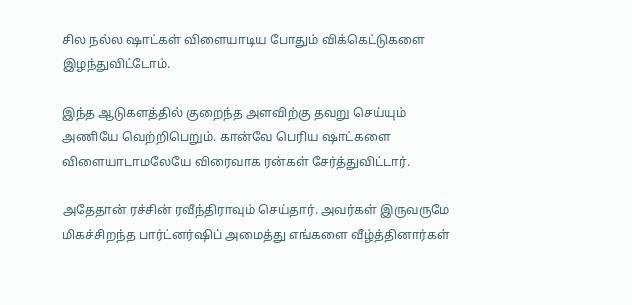சில நல்ல ஷாட்கள் விளையாடிய போதும் விக்கெட்டுகளை இழந்துவிட்டோம்.

இந்த ஆடுகளத்தில் குறைந்த அளவிற்கு தவறு செய்யும் அணியே வெற்றிபெறும். கான்வே பெரிய ஷாட்களை விளையாடாமலேயே விரைவாக ரன்கள் சேர்த்துவிட்டார்.

அதேதான் ரச்சின் ரவீந்திராவும் செய்தார். அவர்கள் இருவருமே மிகச்சிறந்த பார்ட்னர்ஷிப் அமைத்து எங்களை வீழ்த்தினார்கள்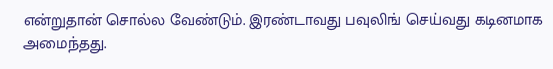என்றுதான் சொல்ல வேண்டும். இரண்டாவது பவுலிங் செய்வது கடினமாக அமைந்தது.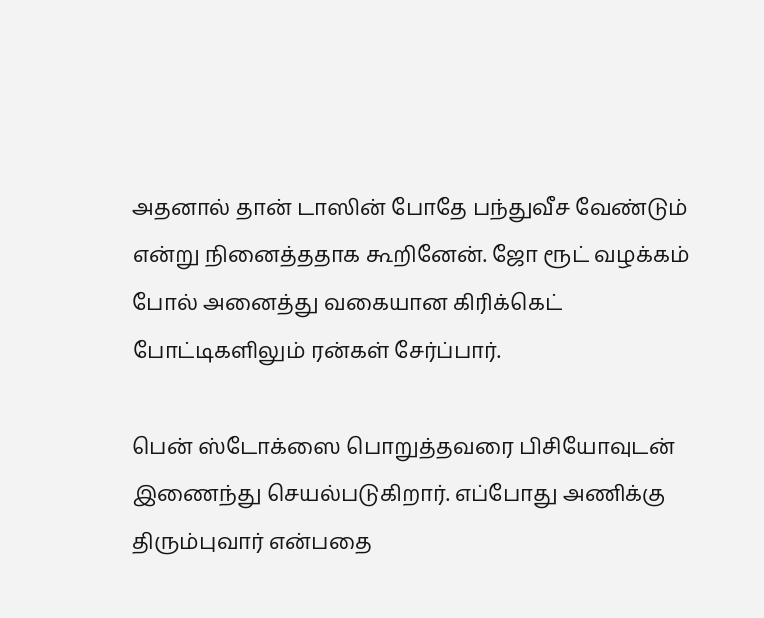அதனால் தான் டாஸின் போதே பந்துவீச வேண்டும் என்று நினைத்ததாக கூறினேன். ஜோ ரூட் வழக்கம் போல் அனைத்து வகையான கிரிக்கெட் போட்டிகளிலும் ரன்கள் சேர்ப்பார்.

பென் ஸ்டோக்ஸை பொறுத்தவரை பிசியோவுடன் இணைந்து செயல்படுகிறார். எப்போது அணிக்கு திரும்புவார் என்பதை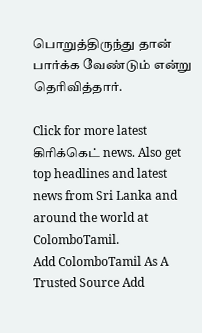பொறுத்திருந்து தான் பார்க்க வேண்டும் என்று தெரிவித்தார்.

Click for more latest கிரிக்கெட் news. Also get top headlines and latest news from Sri Lanka and around the world at ColomboTamil.
Add ColomboTamil As A Trusted Source Add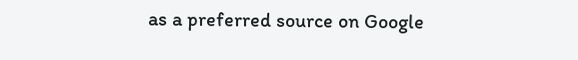as a preferred source on Google